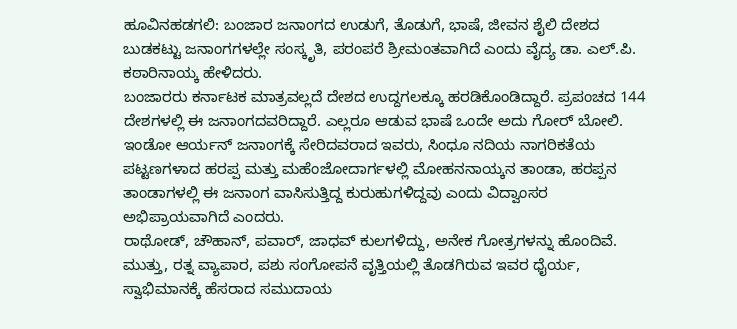ಹೂವಿನಹಡಗಲಿ: ಬಂಜಾರ ಜನಾಂಗದ ಉಡುಗೆ, ತೊಡುಗೆ, ಭಾಷೆ, ಜೀವನ ಶೈಲಿ ದೇಶದ ಬುಡಕಟ್ಟು ಜನಾಂಗಗಳಲ್ಲೇ ಸಂಸ್ಕೃತಿ, ಪರಂಪರೆ ಶ್ರೀಮಂತವಾಗಿದೆ ಎಂದು ವೈದ್ಯ ಡಾ. ಎಲ್.ಪಿ. ಕಠಾರಿನಾಯ್ಕ ಹೇಳಿದರು.
ಬಂಜಾರರು ಕರ್ನಾಟಕ ಮಾತ್ರವಲ್ಲದೆ ದೇಶದ ಉದ್ದಗಲಕ್ಕೂ ಹರಡಿಕೊಂಡಿದ್ದಾರೆ. ಪ್ರಪಂಚದ 144 ದೇಶಗಳಲ್ಲಿ ಈ ಜನಾಂಗದವರಿದ್ದಾರೆ. ಎಲ್ಲರೂ ಆಡುವ ಭಾಷೆ ಒಂದೇ ಅದು ಗೋರ್ ಬೋಲಿ. ಇಂಡೋ ಆರ್ಯನ್ ಜನಾಂಗಕ್ಕೆ ಸೇರಿದವರಾದ ಇವರು, ಸಿಂಧೂ ನದಿಯ ನಾಗರಿಕತೆಯ ಪಟ್ಟಣಗಳಾದ ಹರಪ್ಪ ಮತ್ತು ಮಹೆಂಜೋದಾರ್ಗಳಲ್ಲಿ ಮೋಹನನಾಯ್ಕನ ತಾಂಡಾ, ಹರಪ್ಪನ ತಾಂಡಾಗಳಲ್ಲಿ ಈ ಜನಾಂಗ ವಾಸಿಸುತ್ತಿದ್ದ ಕುರುಹುಗಳಿದ್ದವು ಎಂದು ವಿದ್ವಾಂಸರ ಅಭಿಪ್ರಾಯವಾಗಿದೆ ಎಂದರು.
ರಾಥೋಡ್, ಚೌಹಾನ್, ಪವಾರ್, ಜಾಧವ್ ಕುಲಗಳಿದ್ದು, ಅನೇಕ ಗೋತ್ರಗಳನ್ನು ಹೊಂದಿವೆ. ಮುತ್ತು, ರತ್ನ ವ್ಯಾಪಾರ, ಪಶು ಸಂಗೋಪನೆ ವೃತ್ತಿಯಲ್ಲಿ ತೊಡಗಿರುವ ಇವರ ಧೈರ್ಯ, ಸ್ವಾಭಿಮಾನಕ್ಕೆ ಹೆಸರಾದ ಸಮುದಾಯ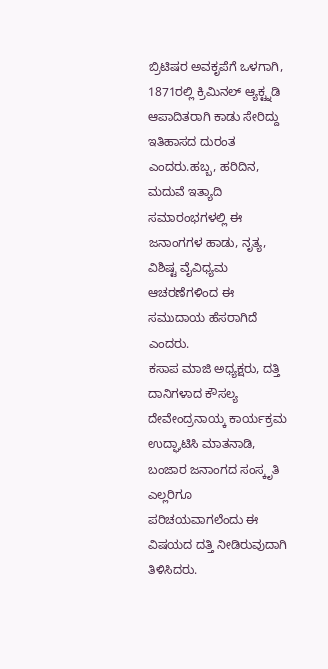ಬ್ರಿಟಿಷರ ಅವಕೃಪೆಗೆ ಒಳಗಾಗಿ, 1871ರಲ್ಲಿ ಕ್ರಿಮಿನಲ್ ಆ್ಯಕ್ಟ್ನಡಿ ಆಪಾದಿತರಾಗಿ ಕಾಡು ಸೇರಿದ್ದು ಇತಿಹಾಸದ ದುರಂತ ಎಂದರು.ಹಬ್ಬ, ಹರಿದಿನ, ಮದುವೆ ಇತ್ಯಾದಿ ಸಮಾರಂಭಗಳಲ್ಲಿ ಈ ಜನಾಂಗಗಳ ಹಾಡು, ನೃತ್ಯ, ವಿಶಿಷ್ಟ ವೈವಿಧ್ಯಮ ಆಚರಣೆಗಳಿಂದ ಈ ಸಮುದಾಯ ಹೆಸರಾಗಿದೆ ಎಂದರು.
ಕಸಾಪ ಮಾಜಿ ಅಧ್ಯಕ್ಷರು, ದತ್ತಿ ದಾನಿಗಳಾದ ಕೌಸಲ್ಯ ದೇವೇಂದ್ರನಾಯ್ಕ ಕಾರ್ಯಕ್ರಮ ಉದ್ಘಾಟಿಸಿ ಮಾತನಾಡಿ, ಬಂಜಾರ ಜನಾಂಗದ ಸಂಸ್ಕೃತಿ ಎಲ್ಲರಿಗೂ ಪರಿಚಯವಾಗಲೆಂದು ಈ ವಿಷಯದ ದತ್ತಿ ನೀಡಿರುವುದಾಗಿ ತಿಳಿಸಿದರು.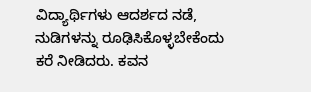ವಿದ್ಯಾರ್ಥಿಗಳು ಆದರ್ಶದ ನಡೆ, ನುಡಿಗಳನ್ನು ರೂಢಿಸಿಕೊಳ್ಳಬೇಕೆಂದು ಕರೆ ನೀಡಿದರು. ಕವನ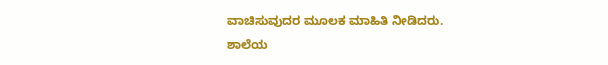ವಾಚಿಸುವುದರ ಮೂಲಕ ಮಾಹಿತಿ ನೀಡಿದರು.
ಶಾಲೆಯ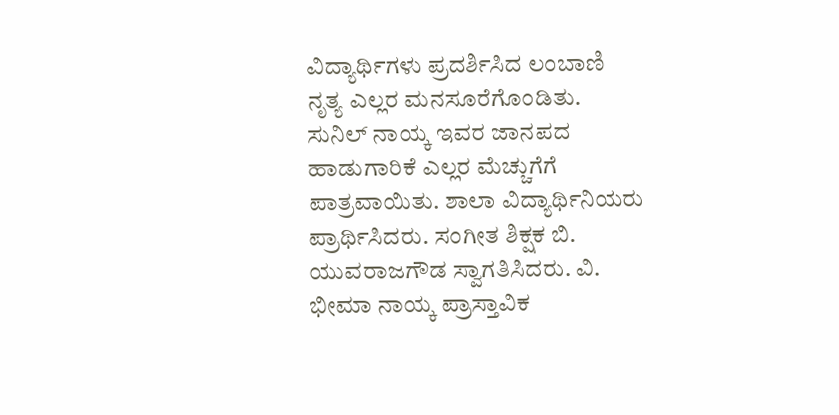ವಿದ್ಯಾರ್ಥಿಗಳು ಪ್ರದರ್ಶಿಸಿದ ಲಂಬಾಣಿ ನೃತ್ಯ ಎಲ್ಲರ ಮನಸೂರೆಗೊಂಡಿತು. ಸುನಿಲ್ ನಾಯ್ಕ ಇವರ ಜಾನಪದ ಹಾಡುಗಾರಿಕೆ ಎಲ್ಲರ ಮೆಚ್ಚುಗೆಗೆ ಪಾತ್ರವಾಯಿತು. ಶಾಲಾ ವಿದ್ಯಾರ್ಥಿನಿಯರು ಪ್ರಾರ್ಥಿಸಿದರು. ಸಂಗೀತ ಶಿಕ್ಷಕ ಬಿ. ಯುವರಾಜಗೌಡ ಸ್ವಾಗತಿಸಿದರು. ವಿ. ಭೀಮಾ ನಾಯ್ಕ ಪ್ರಾಸ್ತಾವಿಕ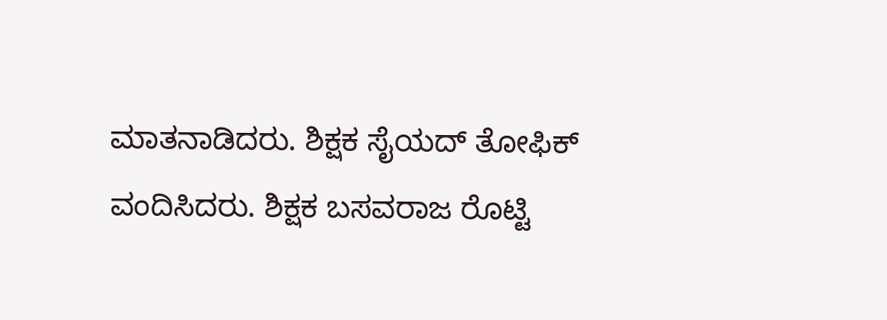ಮಾತನಾಡಿದರು. ಶಿಕ್ಷಕ ಸೈಯದ್ ತೋಫಿಕ್ ವಂದಿಸಿದರು. ಶಿಕ್ಷಕ ಬಸವರಾಜ ರೊಟ್ಟಿ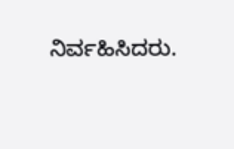ನಿರ್ವಹಿಸಿದರು.